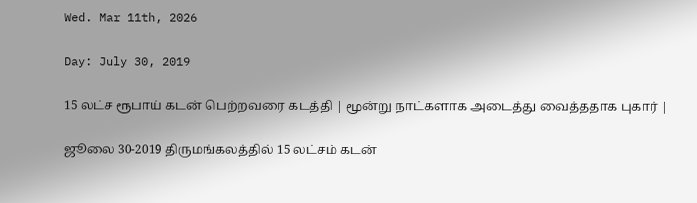Wed. Mar 11th, 2026

Day: July 30, 2019

15 லட்ச ரூபாய் கடன் பெற்றவரை கடத்தி | மூன்று நாட்களாக அடைத்து வைத்ததாக புகார் |

ஜூலை 30-2019 திருமங்கலத்தில் 15 லட்சம் கடன்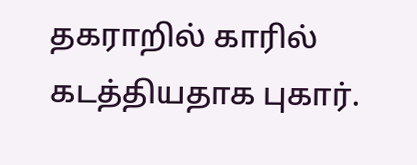தகராறில் காரில் கடத்தியதாக புகார்.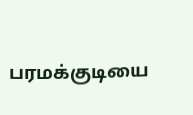பரமக்குடியை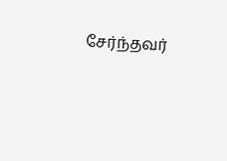சேர்ந்தவர்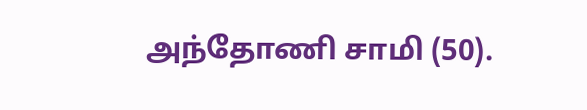அந்தோணி சாமி (50).